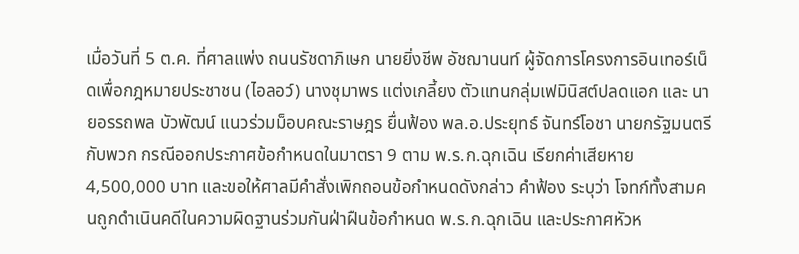เมื่อวันที่ 5 ต.ค. ที่ศาลแพ่ง ถนนรัชดาภิเษก นายยิ่งชีพ อัชฌานนท์ ผู้จัดการโครงการอินเทอร์เน็ดเพื่อกฎหมายประชาชน (ไอลอว์) นางชุมาพร แต่งเกลี้ยง ตัวแทนกลุ่มเฟมินิสต์ปลดแอก และ นายอรรถพล บัวพัฒน์ แนวร่วมม็อบคณะราษฎร ยื่นฟ้อง พล.อ.ประยุทธ์ จันทร์โอชา นายกรัฐมนตรีกับพวก กรณีออกประกาศข้อกำหนดในมาตรา 9 ตาม พ.ร.ก.ฉุกเฉิน เรียกค่าเสียหาย 4,500,000 บาท และขอให้ศาลมีคำสั่งเพิกถอนข้อกำหนดดังกล่าว คำฟ้อง ระบุว่า โจทก์ทั้งสามคนถูกดำเนินคดีในความผิดฐานร่วมกันฝ่าฝืนข้อกำหนด พ.ร.ก.ฉุกเฉิน และประกาศหัวห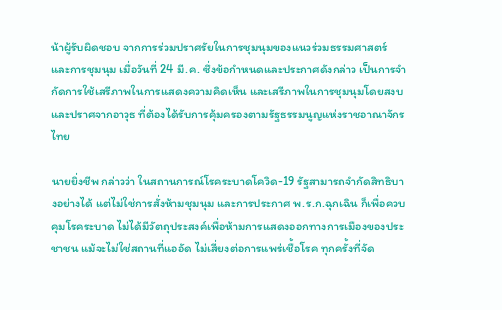น้าผู้รับผิดชอบ จากการร่วมปราศรัยในการชุมนุมของแนวร่วมธรรมศาสตร์และการชุมนุม เมื่อวันที่ 24 มี.ค. ซึ่งข้อกำหนดและประกาศดังกล่าว เป็นการจำกัดการใช้เสรีภาพในการแสดงความคิดเห็น และเสรีภาพในการชุมนุมโดยสงบและปราศจากอาวุธ ที่ต้องได้รับการคุ้มครองตามรัฐธรรมนูญแห่งราชอาณาจักรไทย

นายยิ่งชีพ กล่าวว่า ในสถานการณ์โรคระบาดโควิด-19 รัฐสามารถจำกัดสิทธิบางอย่างได้ แต่ไม่ใช่การสั่งห้ามชุมนุม และการประกาศ พ.ร.ก.ฉุกเฉิน ก็เพื่อควบคุมโรคระบาด ไม่ได้มีวัตถุประสงค์เพื่อห้ามการแสดงออกทางการเมืองของประชาชน แม้จะไม่ใช่สถานที่แออัด ไม่เสี่ยงต่อการแพร่เชื้อโรค ทุกครั้งที่จัด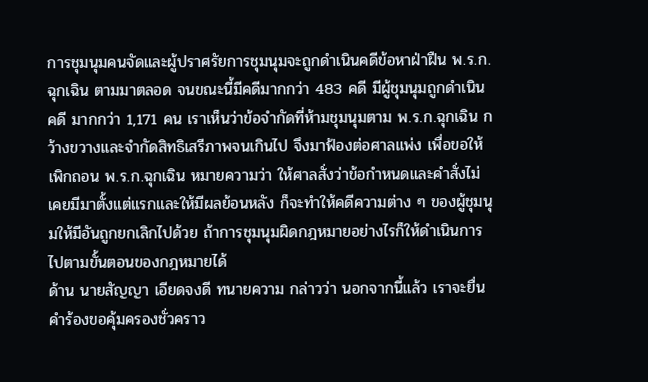การชุมนุมคนจัดและผู้ปราศรัยการชุมนุมจะถูกดำเนินคดีข้อหาฝ่าฝืน พ.ร.ก.ฉุกเฉิน ตามมาตลอด จนขณะนี้มีคดีมากกว่า 483 คดี มีผู้ชุมนุมถูกดำเนินคดี มากกว่า 1,171 คน เราเห็นว่าข้อจำกัดที่ห้ามชุมนุมตาม พ.ร.ก.ฉุกเฉิน กว้างขวางและจำกัดสิทธิเสรีภาพจนเกินไป จึงมาฟ้องต่อศาลแพ่ง เพื่อขอให้เพิกถอน พ.ร.ก.ฉุกเฉิน หมายความว่า ให้ศาลสั่งว่าข้อกำหนดและคำสั่งไม่เคยมีมาตั้งแต่แรกและให้มีผลย้อนหลัง ก็จะทำให้คดีความต่าง ๆ ของผู้ชุมนุมให้มีอันถูกยกเลิกไปด้วย ถ้าการชุมนุมผิดกฎหมายอย่างไรก็ให้ดำเนินการไปตามขั้นตอนของกฎหมายได้
ด้าน นายสัญญา เอียดจงดี ทนายความ กล่าวว่า นอกจากนี้แล้ว เราจะยื่นคำร้องขอคุ้มครองชั่วคราว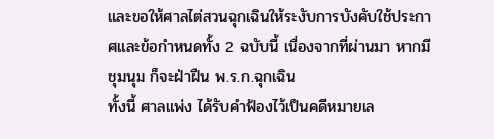และขอให้ศาลไต่สวนฉุกเฉินให้ระงับการบังคับใช้ประกาศและข้อกำหนดทั้ง 2 ฉบับนี้ เนื่องจากที่ผ่านมา หากมีชุมนุม ก็จะฝ่าฝืน พ.ร.ก.ฉุกเฉิน
ทั้งนี้ ศาลแพ่ง ได้รับคำฟ้องไว้เป็นคดีหมายเล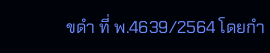ขดำ ที่ พ.4639/2564 โดยกำ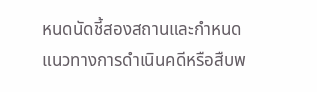หนดนัดชี้สองสถานและกำหนดแนวทางการดำเนินคดีหรือสืบพ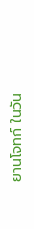ยานโจทก์ ในวัน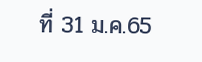ที่ 31 ม.ค.65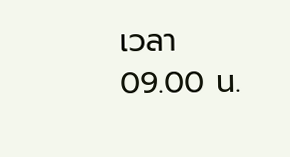เวลา 09.00 น.